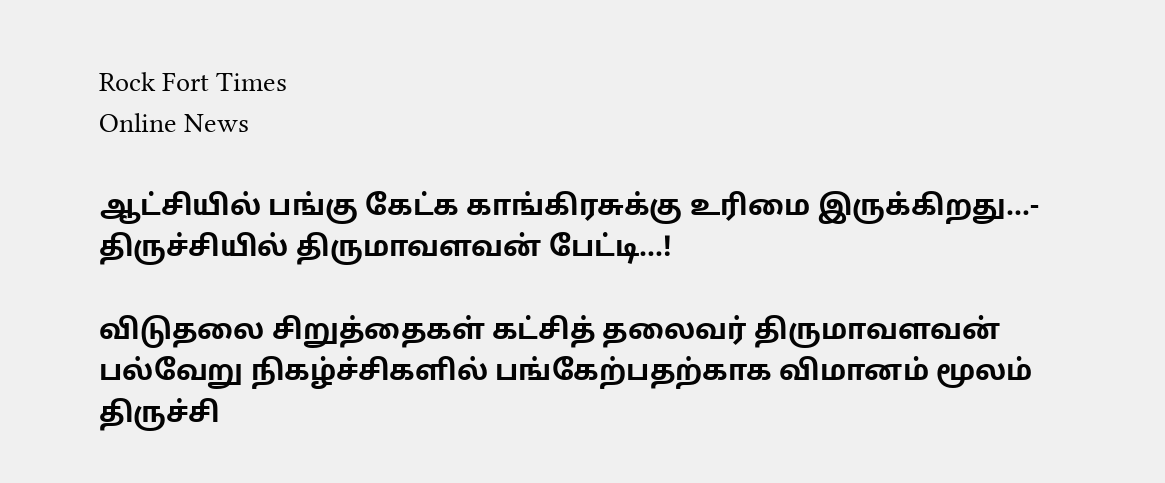Rock Fort Times
Online News

ஆட்சியில் பங்கு கேட்க காங்கிரசுக்கு உரிமை இருக்கிறது…- திருச்சியில் திருமாவளவன் பேட்டி…!

விடுதலை சிறுத்தைகள் கட்சித் தலைவர் திருமாவளவன் பல்வேறு நிகழ்ச்சிகளில் பங்கேற்பதற்காக விமானம் மூலம் திருச்சி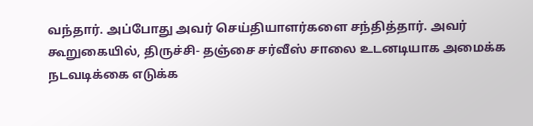வந்தார். அப்போது அவர் செய்தியாளர்களை சந்தித்தார். அவர் கூறுகையில், திருச்சி- தஞ்சை சர்வீஸ் சாலை உடனடியாக அமைக்க நடவடிக்கை எடுக்க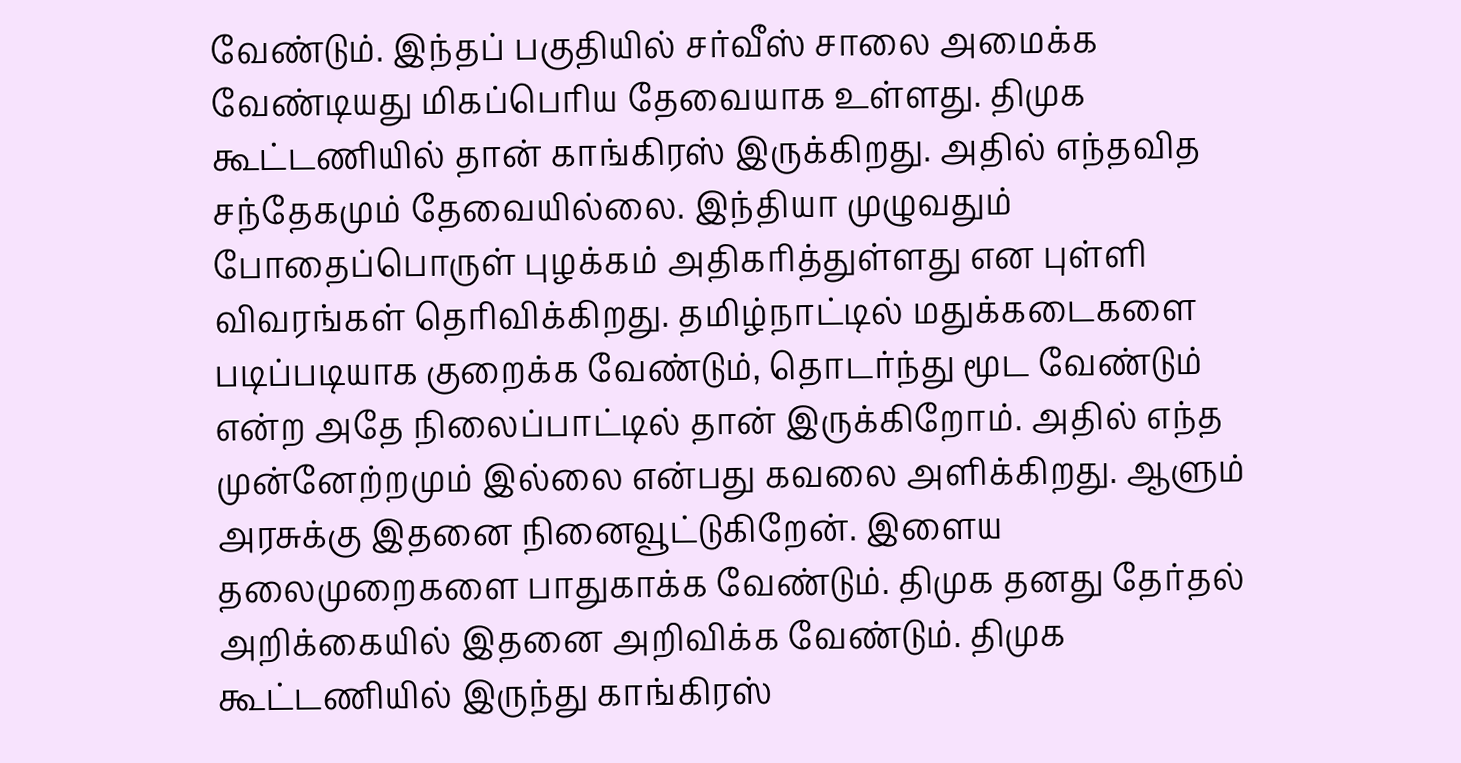வேண்டும். இந்தப் பகுதியில் சர்வீஸ் சாலை அமைக்க வேண்டியது மிகப்பெரிய தேவையாக உள்ளது. திமுக கூட்டணியில் தான் காங்கிரஸ் இருக்கிறது. அதில் எந்தவித சந்தேகமும் தேவையில்லை. இந்தியா முழுவதும் போதைப்பொருள் புழக்கம் அதிகரித்துள்ளது என புள்ளி விவரங்கள் தெரிவிக்கிறது. தமிழ்நாட்டில் மதுக்கடைகளை படிப்படியாக குறைக்க வேண்டும், தொடர்ந்து மூட வேண்டும் என்ற அதே நிலைப்பாட்டில் தான் இருக்கிறோம். அதில் எந்த முன்னேற்றமும் இல்லை என்பது கவலை அளிக்கிறது. ஆளும் அரசுக்கு இதனை நினைவூட்டுகிறேன். இளைய தலைமுறைகளை பாதுகாக்க வேண்டும். திமுக தனது தேர்தல் அறிக்கையில் இதனை அறிவிக்க வேண்டும். திமுக கூட்டணியில் இருந்து காங்கிரஸ்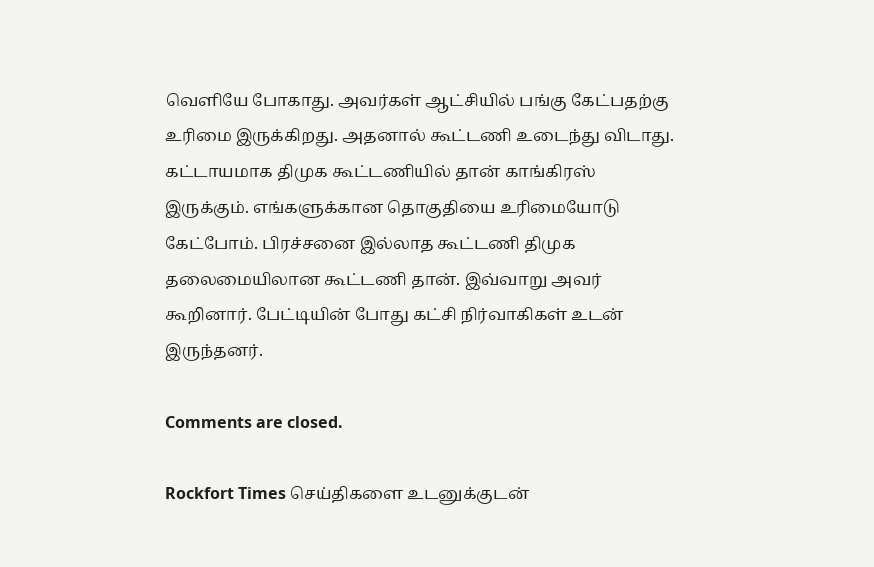வெளியே போகாது. அவர்கள் ஆட்சியில் பங்கு கேட்பதற்கு உரிமை இருக்கிறது. அதனால் கூட்டணி உடைந்து விடாது. கட்டாயமாக திமுக கூட்டணியில் தான் காங்கிரஸ் இருக்கும். எங்களுக்கான தொகுதியை உரிமையோடு கேட்போம். பிரச்சனை இல்லாத கூட்டணி திமுக தலைமையிலான கூட்டணி தான். இவ்வாறு அவர் கூறினார். பேட்டியின் போது கட்சி நிர்வாகிகள் உடன் இருந்தனர்.

Comments are closed.

Rockfort Times செய்திகளை உடனுக்குடன்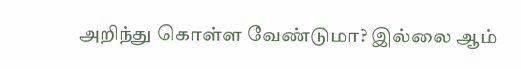அறிந்து கொள்ள வேண்டுமா? இல்லை ஆம்